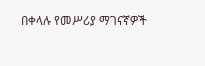በቀላሉ የመሥሪያ ማገናኛዎች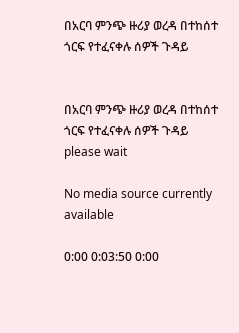በአርባ ምንጭ ዙሪያ ወረዳ በተከሰተ ጎርፍ የተፈናቀሉ ሰዎች ጉዳይ


በአርባ ምንጭ ዙሪያ ወረዳ በተከሰተ ጎርፍ የተፈናቀሉ ሰዎች ጉዳይ
please wait

No media source currently available

0:00 0:03:50 0:00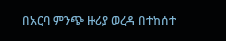በአርባ ምንጭ ዙሪያ ወረዳ በተከሰተ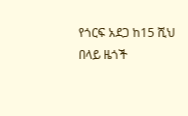የጎርፍ አደጋ ከ15 ሺህ በላይ ዜጎች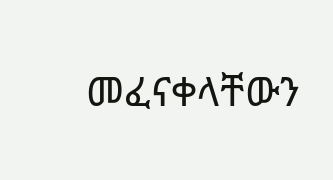መፈናቀላቸውን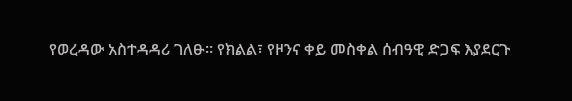የወረዳው አስተዳዳሪ ገለፁ። የክልል፣ የዞንና ቀይ መስቀል ሰብዓዊ ድጋፍ እያደርጉ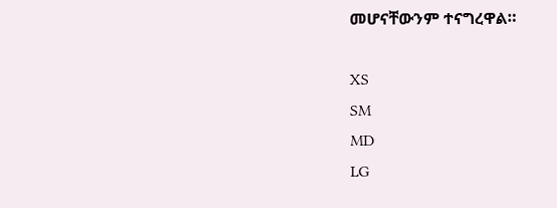መሆናቸውንም ተናግረዋል።

XS
SM
MD
LG